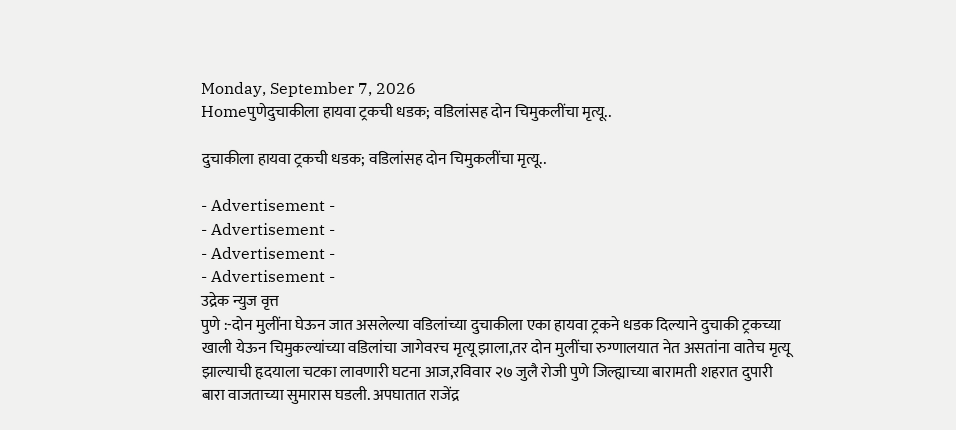Monday, September 7, 2026
Homeपुणेदुचाकीला हायवा ट्रकची धडक; वडिलांसह दोन चिमुकलींचा मृत्यू..

दुचाकीला हायवा ट्रकची धडक; वडिलांसह दोन चिमुकलींचा मृत्यू..

- Advertisement -
- Advertisement -
- Advertisement -
- Advertisement -
उद्रेक न्युज वृत्त
पुणे :-दोन मुलींना घेऊन जात असलेल्या वडिलांच्या दुचाकीला एका हायवा ट्रकने धडक दिल्याने दुचाकी ट्रकच्या खाली येऊन चिमुकल्यांच्या वडिलांचा जागेवरच मृत्यू झाला,तर दोन मुलींचा रुग्णालयात नेत असतांना वातेच मृत्यू झाल्याची हृदयाला चटका लावणारी घटना आज,रविवार २७ जुलै रोजी पुणे जिल्ह्याच्या बारामती शहरात दुपारी बारा वाजताच्या सुमारास घडली. अपघातात राजेंद्र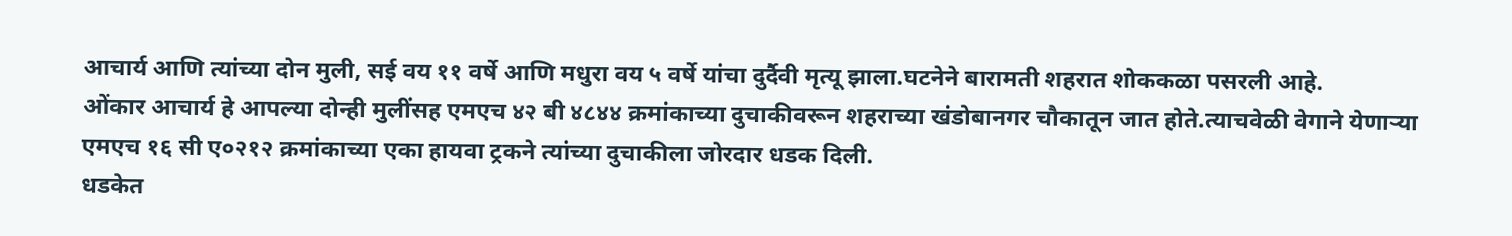आचार्य आणि त्यांच्या दोन मुली, सई वय ११ वर्षे आणि मधुरा वय ५ वर्षे यांचा दुर्दैवी मृत्यू झाला.घटनेने बारामती शहरात शोककळा पसरली आहे.
ओंकार आचार्य हे आपल्या दोन्ही मुलींसह एमएच ४२ बी ४८४४ क्रमांकाच्या दुचाकीवरून शहराच्या खंडोबानगर चौकातून जात होते.त्याचवेळी वेगाने येणाऱ्या एमएच १६ सी ए०२१२ क्रमांकाच्या एका हायवा ट्रकने त्यांच्या दुचाकीला जोरदार धडक दिली.
धडकेत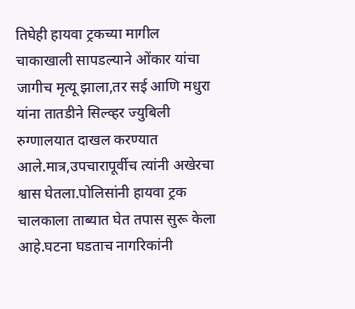तिघेही हायवा ट्रकच्या मागील चाकाखाली सापडल्याने ओंकार यांचा जागीच मृत्यू झाला,तर सई आणि मधुरा यांना तातडीने सिल्व्हर ज्युबिली रुग्णालयात दाखल करण्यात आले.मात्र,उपचारापूर्वीच त्यांनी अखेरचा श्वास घेतला.पोलिसांनी हायवा ट्रक चालकाला ताब्यात घेत तपास सुरू केला आहे.घटना घडताच नागरिकांनी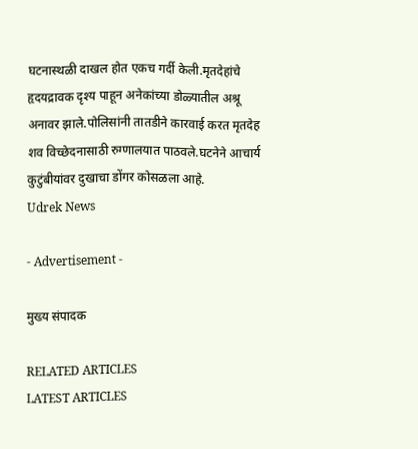घटनास्थळी दाखल होत एकच गर्दी केली.मृतदेहांचे हृदयद्रावक दृश्य पाहून अनेकांच्या डोळ्यातील अश्रू अनावर झाले.पोलिसांनी तातडीने कारवाई करत मृतदेह शव विच्छेदनासाठी रुग्णालयात पाठवले.घटनेने आचार्य कुटुंबीयांवर दुखाचा डोंगर कोसळला आहे.
Udrek News

- Advertisement -

मुख्य संपादक

RELATED ARTICLES
LATEST ARTICLES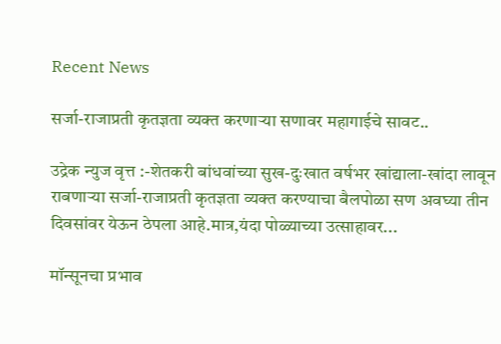Recent News

सर्जा-राजाप्रती कृतज्ञता व्यक्त करणाऱ्या सणावर महागाईचे सावट..

उद्रेक न्युज वृत्त :-शेतकरी बांधवांच्या सुख-दुःखात वर्षभर खांद्याला-खांदा लावून राबणाऱ्या सर्जा-राजाप्रती कृतज्ञता व्यक्त करण्याचा बैलपोळा सण अवघ्या तीन दिवसांवर येऊन ठेपला आहे.मात्र,यंदा पोळ्याच्या उत्साहावर...

मॉन्सूनचा प्रभाव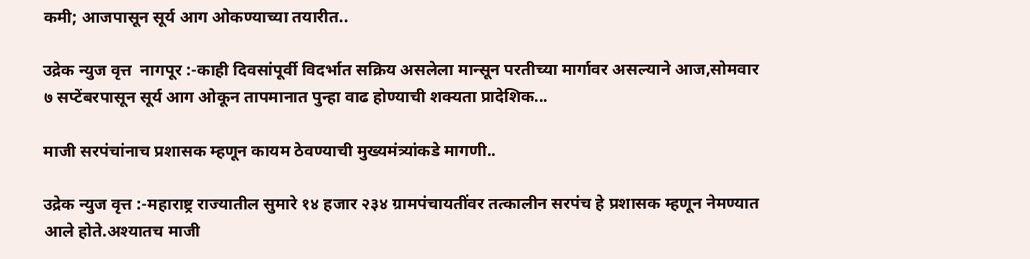कमी; आजपासून सूर्य आग ओकण्याच्या तयारीत..

उद्रेक न्युज वृत्त  नागपूर :-काही दिवसांपूर्वी विदर्भात सक्रिय असलेला मान्सून परतीच्या मार्गावर असल्याने आज,सोमवार ७ सप्टेंबरपासून सूर्य आग ओकून तापमानात पुन्हा वाढ होण्याची शक्यता प्रादेशिक...

माजी सरपंचांनाच प्रशासक म्हणून कायम ठेवण्याची मुख्यमंत्र्यांकडे मागणी..

उद्रेक न्युज वृत्त :-महाराष्ट्र राज्यातील सुमारे १४ हजार २३४ ग्रामपंचायतींवर तत्कालीन सरपंच हे प्रशासक म्हणून नेमण्यात आले होते.अश्यातच माजी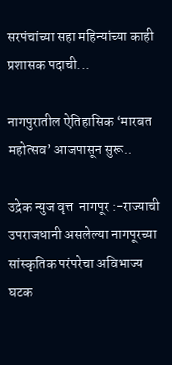सरपंचांच्या सहा महिन्यांच्या काही प्रशासक पदाची...

नागपुरातील ऐतिहासिक ‘मारबत महोत्सव’ आजपासून सुरू..

उद्रेक न्युज वृत्त  नागपूर :-राज्याची उपराजधानी असलेल्या नागपूरच्या सांस्कृतिक परंपरेचा अविभाज्य घटक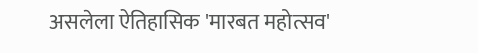असलेला ऐतिहासिक 'मारबत महोत्सव'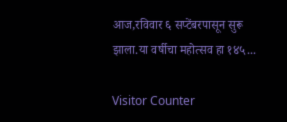आज,रविवार ६ सप्टेंबरपासून सुरू झाला.या वर्षीचा महोत्सव हा १४५...

Visitor Counter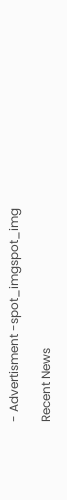- Advertisment -spot_imgspot_img

Recent News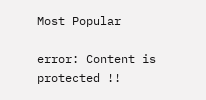Most Popular

error: Content is protected !!